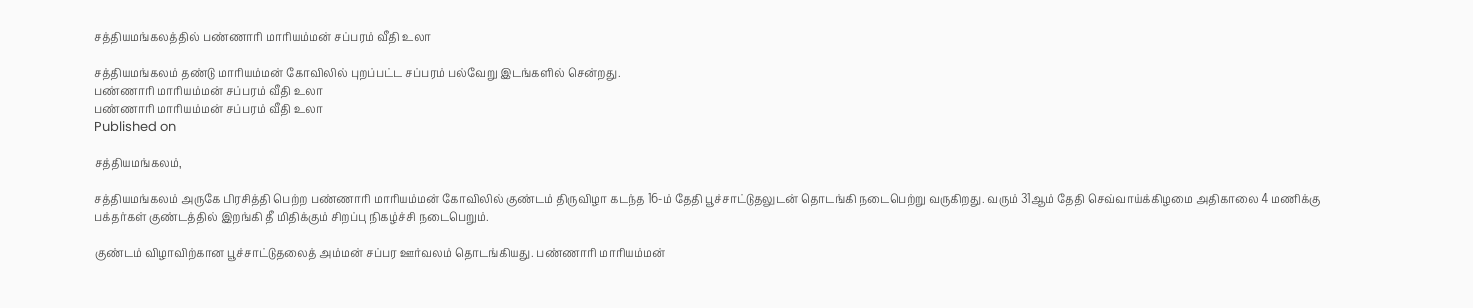சத்தியமங்கலத்தில் பண்ணாரி மாரியம்மன் சப்பரம் வீதி உலா

சத்தியமங்கலம் தண்டு மாரியம்மன் கோவிலில் புறப்பட்ட சப்பரம் பல்வேறு இடங்களில் சென்றது.
பண்ணாரி மாரியம்மன் சப்பரம் வீதி உலா
பண்ணாரி மாரியம்மன் சப்பரம் வீதி உலா
Published on

சத்தியமங்கலம்,

சத்தியமங்கலம் அருகே பிரசித்தி பெற்ற பண்ணாரி மாரியம்மன் கோவிலில் குண்டம் திருவிழா கடந்த 16-ம் தேதி பூச்சாட்டுதலுடன் தொடங்கி நடைபெற்று வருகிறது. வரும் 31ஆம் தேதி செவ்வாய்க்கிழமை அதிகாலை 4 மணிக்கு பக்தர்கள் குண்டத்தில் இறங்கி தீ மிதிக்கும் சிறப்பு நிகழ்ச்சி நடைபெறும்.

குண்டம் விழாவிற்கான பூச்சாட்டுதலைத் அம்மன் சப்பர ஊர்வலம் தொடங்கியது. பண்ணாரி மாரியம்மன்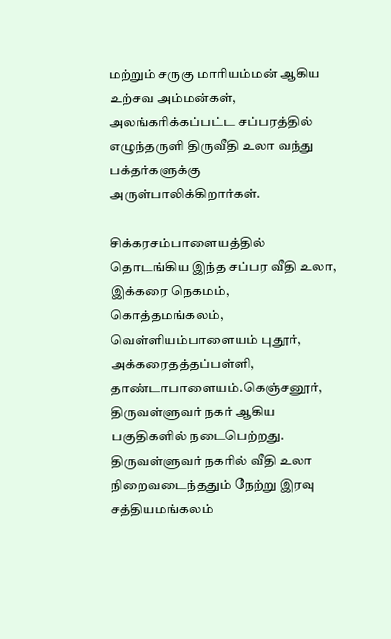மற்றும் சருகு மாரியம்மன் ஆகிய உற்சவ அம்மன்கள், அலங்கரிக்கப்பட்ட சப்பரத்தில் எழுந்தருளி திருவீதி உலா வந்து பக்தர்களுக்கு அருள்பாலிக்கிறார்கள்.

சிக்கரசம்பாளையத்தில் தொடங்கிய இந்த சப்பர வீதி உலா, இக்கரை நெகமம், கொத்தமங்கலம், வெள்ளியம்பாளையம் புதூர், அக்கரைதத்தப்பள்ளி, தாண்டாபாளையம்.கெஞ்சனூர், திருவள்ளுவர் நகர் ஆகிய பகுதிகளில் நடைபெற்றது. திருவள்ளுவர் நகரில் வீதி உலா நிறைவடைந்ததும் நேற்று இரவு சத்தியமங்கலம்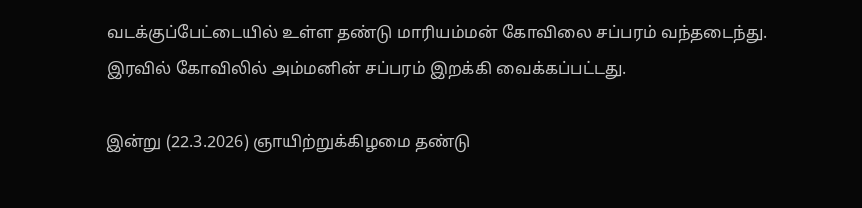வடக்குப்பேட்டையில் உள்ள தண்டு மாரியம்மன் கோவிலை சப்பரம் வந்தடைந்து. இரவில் கோவிலில் அம்மனின் சப்பரம் இறக்கி வைக்கப்பட்டது.

இன்று (22.3.2026) ஞாயிற்றுக்கிழமை தண்டு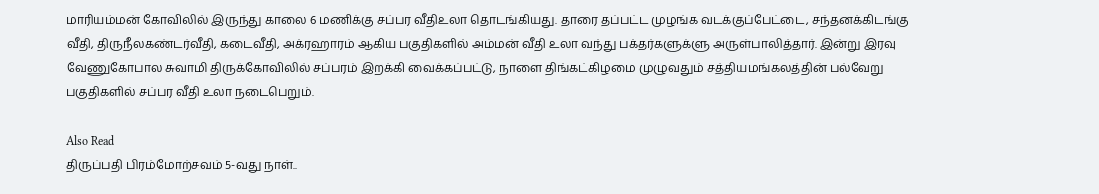மாரியம்மன் கோவிலில் இருந்து காலை 6 மணிக்கு சப்பர வீதிஉலா தொடங்கியது. தாரை தப்பட்ட முழங்க வடக்குப்பேட்டை, சந்தனக்கிடங்கு வீதி, திருநீலகண்டர்வீதி, கடைவீதி, அக்ரஹாரம் ஆகிய பகுதிகளில் அம்மன் வீதி உலா வந்து பக்தர்களுக்ளு அருள்பாலித்தார். இன்று இரவு வேணுகோபால சுவாமி திருக்கோவிலில் சப்பரம் இறக்கி வைக்கப்பட்டு, நாளை திங்கட்கிழமை முழுவதும் சத்தியமங்கலத்தின் பல்வேறு பகுதிகளில் சப்பர வீதி உலா நடைபெறும்.

Also Read
திருப்பதி பிரம்மோற்சவம் 5-வது நாள்..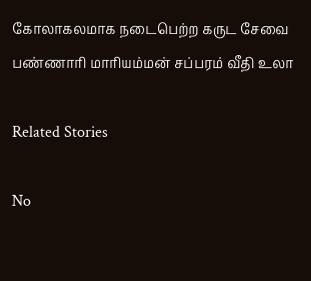கோலாகலமாக நடைபெற்ற கருட சேவை
பண்ணாரி மாரியம்மன் சப்பரம் வீதி உலா

Related Stories

No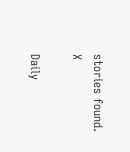stories found.
X

Daily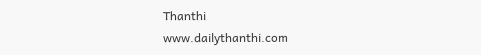Thanthi
www.dailythanthi.com